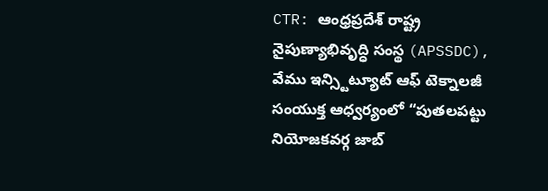CTR: ఆంధ్రప్రదేశ్ రాష్ట్ర నైపుణ్యాభివృద్ధి సంస్థ (APSSDC), వేము ఇన్స్టిట్యూట్ ఆఫ్ టెక్నాలజీ సంయుక్త ఆధ్వర్యంలో “పుతలపట్టు నియోజకవర్గ జాబ్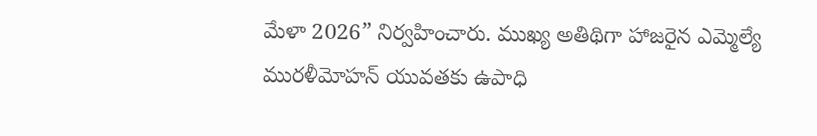మేళా 2026” నిర్వహించారు. ముఖ్య అతిథిగా హాజరైన ఎమ్మెల్యే మురళీమోహన్ యువతకు ఉపాధి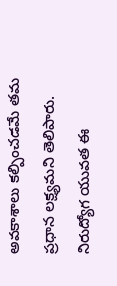అవకాశాలు కల్పించడమే తమ ప్రధాన లక్ష్యమని తెలిపారు. నిరుద్యోగ యువత ఈ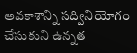అవకాశాన్ని సద్వినియోగం చేసుకుని ఉన్నత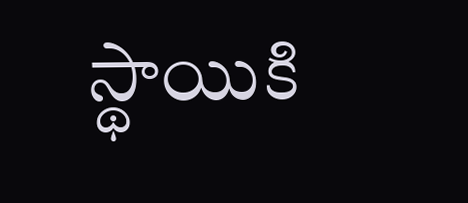స్థాయికి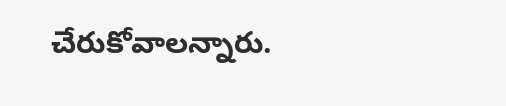చేరుకోవాలన్నారు.